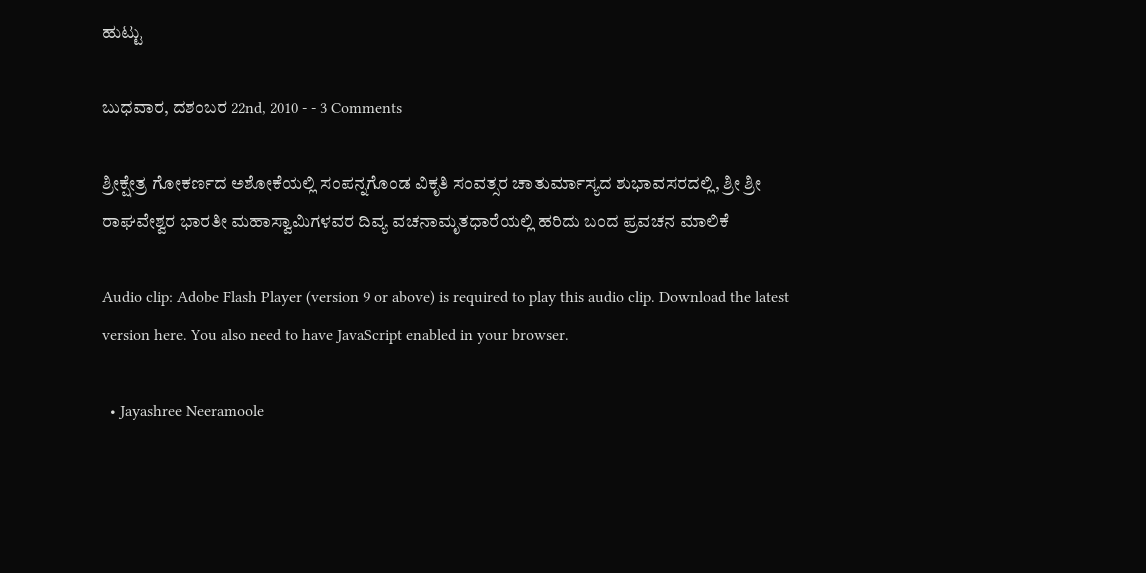ಹುಟ್ಟು

ಬುಧವಾರ, ದಶಂಬರ 22nd, 2010 - - 3 Comments

ಶ್ರೀಕ್ಷೇತ್ರ ಗೋಕರ್ಣದ ಅಶೋಕೆಯಲ್ಲಿ ಸಂಪನ್ನಗೊಂಡ ವಿಕೃತಿ ಸಂವತ್ಸರ ಚಾತುರ್ಮಾಸ್ಯದ ಶುಭಾವಸರದಲ್ಲಿ, ಶ್ರೀ ಶ್ರೀ ರಾಘವೇಶ್ವರ ಭಾರತೀ ಮಹಾಸ್ವಾಮಿಗಳವರ ದಿವ್ಯ ವಚನಾಮೃತಧಾರೆಯಲ್ಲಿ ಹರಿದು ಬಂದ ಪ್ರವಚನ ಮಾಲಿಕೆ

Audio clip: Adobe Flash Player (version 9 or above) is required to play this audio clip. Download the latest version here. You also need to have JavaScript enabled in your browser.

  • Jayashree Neeramoole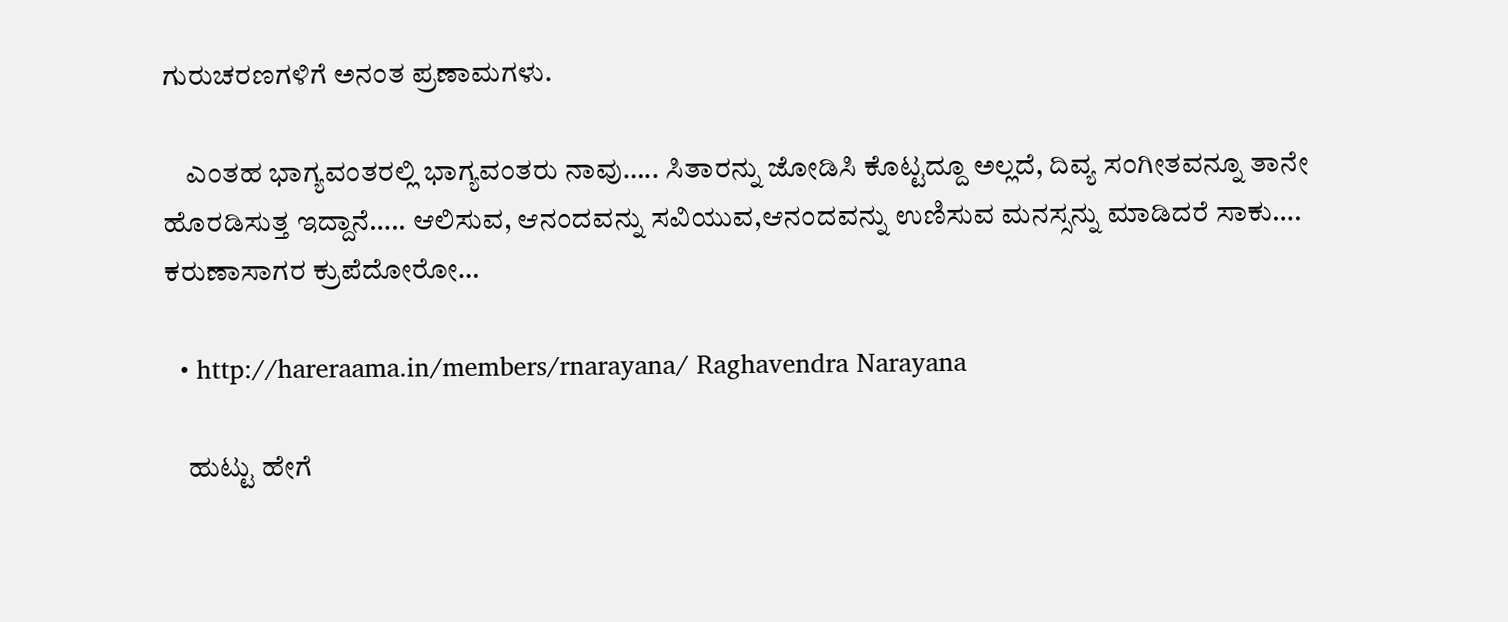ಗುರುಚರಣಗಳಿಗೆ ಅನಂತ ಪ್ರಣಾಮಗಳು.

    ಎಂತಹ ಭಾಗ್ಯವಂತರಲ್ಲಿ ಭಾಗ್ಯವಂತರು ನಾವು….. ಸಿತಾರನ್ನು ಜೋಡಿಸಿ ಕೊಟ್ಟದ್ದೂ ಅಲ್ಲದೆ, ದಿವ್ಯ ಸಂಗೀತವನ್ನೂ ತಾನೇ ಹೊರಡಿಸುತ್ತ ಇದ್ದಾನೆ….. ಆಲಿಸುವ, ಆನಂದವನ್ನು ಸವಿಯುವ,ಆನಂದವನ್ನು ಉಣಿಸುವ ಮನಸ್ಸನ್ನು ಮಾಡಿದರೆ ಸಾಕು…. ಕರುಣಾಸಾಗರ ಕ್ರುಪೆದೋರೋ…

  • http://hareraama.in/members/rnarayana/ Raghavendra Narayana

    ಹುಟ್ಟು ಹೇಗೆ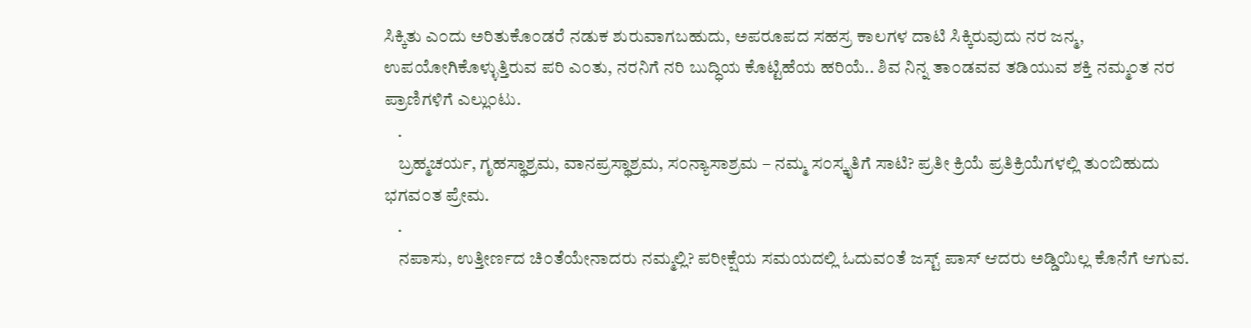ಸಿಕ್ಕಿತು ಎ೦ದು ಅರಿತುಕೊ೦ಡರೆ ನಡುಕ ಶುರುವಾಗಬಹುದು, ಅಪರೂಪದ ಸಹಸ್ರ ಕಾಲಗಳ ದಾಟಿ ಸಿಕ್ಕಿರುವುದು ನರ ಜನ್ಮ, ಉಪಯೋಗಿಕೊಳ್ಳುತ್ತಿರುವ ಪರಿ ಎ೦ತು, ನರನಿಗೆ ನರಿ ಬುದ್ಧಿಯ ಕೊಟ್ಟಿಹೆಯ ಹರಿಯೆ.. ಶಿವ ನಿನ್ನ ತಾ೦ಡವವ ತಡಿಯುವ ಶಕ್ತಿ ನಮ್ಮ೦ತ ನರ ಪ್ರಾಣಿಗಳಿಗೆ ಎಲ್ಲು೦ಟು.
    .
    ಬ್ರಹ್ಮಚರ್ಯ, ಗೃಹಸ್ಥಾಶ್ರಮ, ವಾನಪ್ರಸ್ಥಾಶ್ರಮ, ಸ೦ನ್ಯಾಸಾಶ್ರಮ – ನಮ್ಮ ಸ೦ಸ್ಕೃತಿಗೆ ಸಾಟಿ? ಪ್ರತೀ ಕ್ರಿಯೆ ಪ್ರತಿಕ್ರಿಯೆಗಳಲ್ಲಿ ತು೦ಬಿಹುದು ಭಗವ೦ತ ಪ್ರೇಮ.
    .
    ನಪಾಸು, ಉತ್ತೀರ್ಣದ ಚಿ೦ತೆಯೇನಾದರು ನಮ್ಮಲ್ಲಿ? ಪರೀಕ್ಷೆಯ ಸಮಯದಲ್ಲಿ ಓದುವ೦ತೆ ಜಸ್ಟ್ ಪಾಸ್ ಆದರು ಅಡ್ಡಿಯಿಲ್ಲ ಕೊನೆಗೆ ಆಗುವ.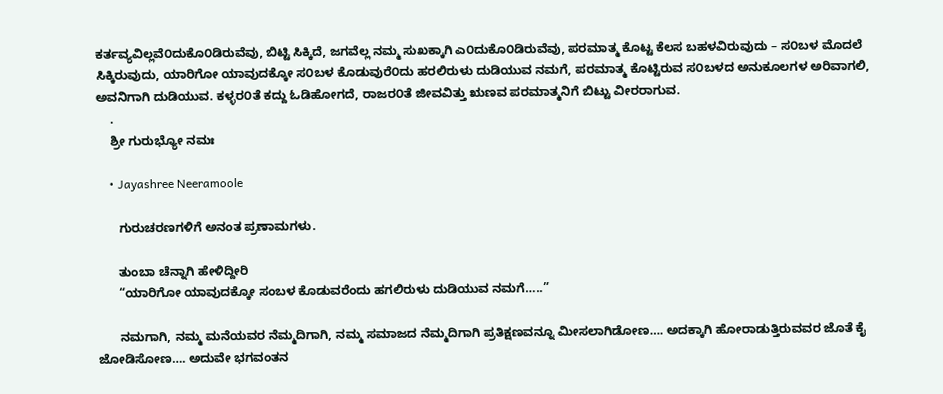ಕರ್ತವ್ಯವಿಲ್ಲವೆ೦ದುಕೊ೦ಡಿರುವೆವು, ಬಿಟ್ಟಿ ಸಿಕ್ಕಿದೆ, ಜಗವೆಲ್ಲ ನಮ್ಮ ಸುಖಕ್ಕಾಗಿ ಎ೦ದುಕೊ೦ಡಿರುವೆವು, ಪರಮಾತ್ಮ ಕೊಟ್ಟ ಕೆಲಸ ಬಹಳವಿರುವುದು – ಸ೦ಬಳ ಮೊದಲೆ ಸಿಕ್ಕಿರುವುದು, ಯಾರಿಗೋ ಯಾವುದಕ್ಕೋ ಸ೦ಬಳ ಕೊಡುವುರೆ೦ದು ಹರಲಿರುಳು ದುಡಿಯುವ ನಮಗೆ, ಪರಮಾತ್ಮ ಕೊಟ್ಟಿರುವ ಸ೦ಬಳದ ಅನುಕೂಲಗಳ ಅರಿವಾಗಲಿ, ಅವನಿಗಾಗಿ ದುಡಿಯುವ. ಕಳ್ಳರ೦ತೆ ಕದ್ದು ಓಡಿಹೋಗದೆ, ರಾಜರ೦ತೆ ಜೀವವಿತ್ತು ಋಣವ ಪರಮಾತ್ಮನಿಗೆ ಬಿಟ್ಟು ವೀರರಾಗುವ.
    .
    ಶ್ರೀ ಗುರುಭ್ಯೋ ನಮಃ

    • Jayashree Neeramoole

      ಗುರುಚರಣಗಳಿಗೆ ಅನಂತ ಪ್ರಣಾಮಗಳು.

      ತುಂಬಾ ಚೆನ್ನಾಗಿ ಹೇಳಿದ್ದೀರಿ
      “ಯಾರಿಗೋ ಯಾವುದಕ್ಕೋ ಸಂಬಳ ಕೊಡುವರೆಂದು ಹಗಲಿರುಳು ದುಡಿಯುವ ನಮಗೆ…..”

      ನಮಗಾಗಿ, ನಮ್ಮ ಮನೆಯವರ ನೆಮ್ಮದಿಗಾಗಿ, ನಮ್ಮ ಸಮಾಜದ ನೆಮ್ಮದಿಗಾಗಿ ಪ್ರತಿಕ್ಷಣವನ್ನೂ ಮೀಸಲಾಗಿಡೋಣ…. ಅದಕ್ಕಾಗಿ ಹೋರಾಡುತ್ತಿರುವವರ ಜೊತೆ ಕೈ ಜೋಡಿಸೋಣ…. ಅದುವೇ ಭಗವಂತನ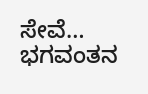ಸೇವೆ… ಭಗವಂತನ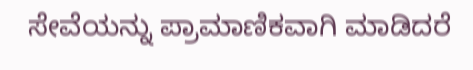ಸೇವೆಯನ್ನು ಪ್ರಾಮಾಣಿಕವಾಗಿ ಮಾಡಿದರೆ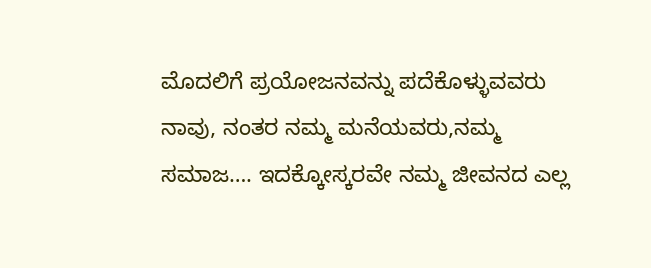ಮೊದಲಿಗೆ ಪ್ರಯೋಜನವನ್ನು ಪದೆಕೊಳ್ಳುವವರು ನಾವು, ನಂತರ ನಮ್ಮ ಮನೆಯವರು,ನಮ್ಮ ಸಮಾಜ…. ಇದಕ್ಕೋಸ್ಕರವೇ ನಮ್ಮ ಜೀವನದ ಎಲ್ಲ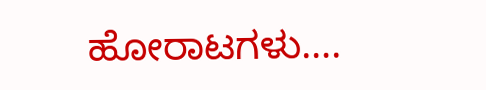ಹೋರಾಟಗಳು….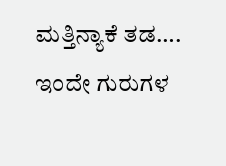ಮತ್ತಿನ್ಯಾಕೆ ತಡ…. ಇಂದೇ ಗುರುಗಳ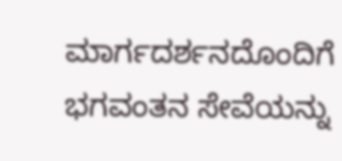ಮಾರ್ಗದರ್ಶನದೊಂದಿಗೆ ಭಗವಂತನ ಸೇವೆಯನ್ನು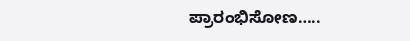ಪ್ರಾರಂಭಿಸೋಣ…..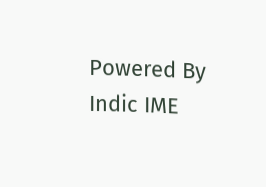Powered By Indic IME